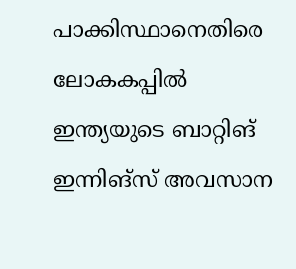പാക്കിസ്ഥാനെതിരെ ലോകകപ്പില്‍ ഇന്ത്യയുടെ ബാറ്റിങ് ഇന്നിങ്‌സ് അവസാന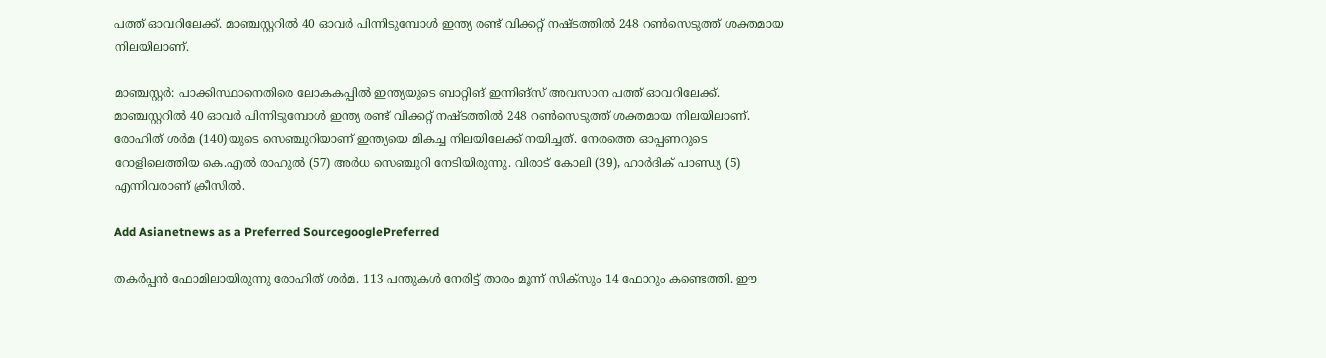പത്ത് ഓവറിലേക്ക്. മാഞ്ചസ്റ്ററില്‍ 40 ഓവര്‍ പിന്നിടുമ്പോള്‍ ഇന്ത്യ രണ്ട് വിക്കറ്റ് നഷ്ടത്തില്‍ 248 റണ്‍സെടുത്ത് ശക്തമായ നിലയിലാണ്.

മാഞ്ചസ്റ്റര്‍: പാക്കിസ്ഥാനെതിരെ ലോകകപ്പില്‍ ഇന്ത്യയുടെ ബാറ്റിങ് ഇന്നിങ്‌സ് അവസാന പത്ത് ഓവറിലേക്ക്. മാഞ്ചസ്റ്ററില്‍ 40 ഓവര്‍ പിന്നിടുമ്പോള്‍ ഇന്ത്യ രണ്ട് വിക്കറ്റ് നഷ്ടത്തില്‍ 248 റണ്‍സെടുത്ത് ശക്തമായ നിലയിലാണ്. രോഹിത് ശര്‍മ (140)യുടെ സെഞ്ചുറിയാണ് ഇന്ത്യയെ മികച്ച നിലയിലേക്ക് നയിച്ചത്. നേരത്തെ ഓപ്പണറുടെ റോളിലെത്തിയ കെ.എല്‍ രാഹുല്‍ (57) അര്‍ധ സെഞ്ചുറി നേടിയിരുന്നു. വിരാട് കോലി (39), ഹാര്‍ദിക് പാണ്ഡ്യ (5) എന്നിവരാണ് ക്രീസില്‍.

Add Asianetnews as a Preferred SourcegooglePreferred

തകര്‍പ്പന്‍ ഫോമിലായിരുന്നു രോഹിത് ശര്‍മ. 113 പന്തുകള്‍ നേരിട്ട് താരം മൂന്ന് സിക്‌സും 14 ഫോറും കണ്ടെത്തി. ഈ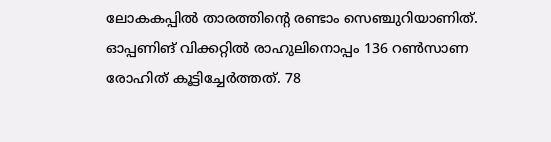ലോകകപ്പില്‍ താരത്തിന്റെ രണ്ടാം സെഞ്ചുറിയാണിത്. ഓപ്പണിങ് വിക്കറ്റില്‍ രാഹുലിനൊപ്പം 136 റണ്‍സാണ രോഹിത് കൂട്ടിച്ചേര്‍ത്തത്. 78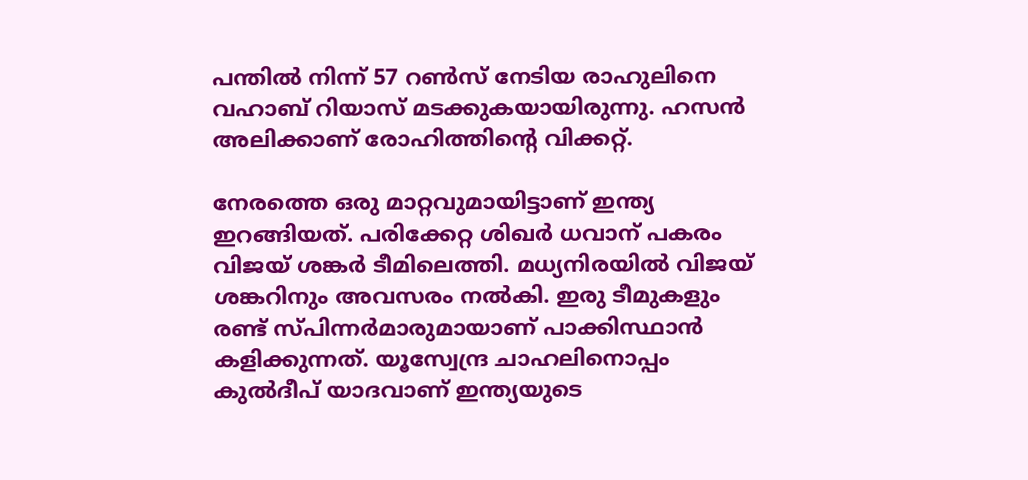പന്തില്‍ നിന്ന് 57 റണ്‍സ് നേടിയ രാഹുലിനെ വഹാബ് റിയാസ് മടക്കുകയായിരുന്നു. ഹസന്‍ അലിക്കാണ് രോഹിത്തിന്റെ വിക്കറ്റ്.

നേരത്തെ ഒരു മാറ്റവുമായിട്ടാണ് ഇന്ത്യ ഇറങ്ങിയത്. പരിക്കേറ്റ ശിഖര്‍ ധവാന് പകരം വിജയ് ശങ്കര്‍ ടീമിലെത്തി. മധ്യനിരയില്‍ വിജയ് ശങ്കറിനും അവസരം നല്‍കി. ഇരു ടീമുകളും രണ്ട് സ്പിന്നര്‍മാരുമായാണ് പാക്കിസ്ഥാന്‍ കളിക്കുന്നത്. യൂസ്വേന്ദ്ര ചാഹലിനൊപ്പം കുല്‍ദീപ് യാദവാണ് ഇന്ത്യയുടെ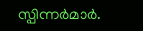സ്പിന്നര്‍മാര്‍.